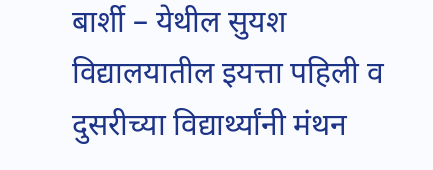बार्शी – येथील सुयश विद्यालयातील इयत्ता पहिली व दुसरीच्या विद्यार्थ्यांनी मंथन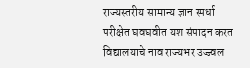राज्यस्तरीय सामान्य ज्ञान स्पर्धा परीक्षेत घवघवीत यश संपादन करत विद्यालयाचे नाव राज्यभर उज्ज्वल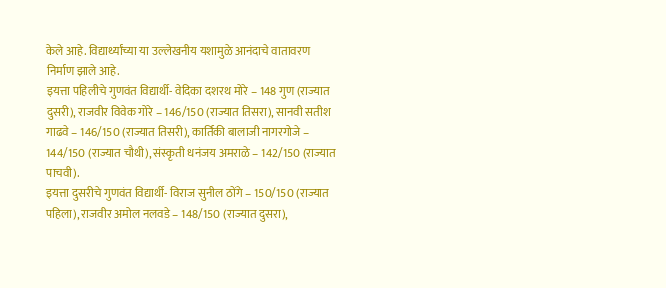केले आहे. विद्यार्थ्यांच्या या उल्लेखनीय यशामुळे आनंदाचे वातावरण निर्माण झाले आहे.
इयत्ता पहिलीचे गुणवंत विद्यार्थी- वेदिका दशरथ मोरे – 148 गुण (राज्यात दुसरी), राजवीर विवेक गोरे – 146/150 (राज्यात तिसरा), सानवी सतीश गाढवे – 146/150 (राज्यात तिसरी), कार्तिकी बालाजी नागरगोजे – 144/150 (राज्यात चौथी), संस्कृती धनंजय अमराळे – 142/150 (राज्यात पाचवी).
इयत्ता दुसरीचे गुणवंत विद्यार्थी- विराज सुनील ठोंगे – 150/150 (राज्यात पहिला), राजवीर अमोल नलवडे – 148/150 (राज्यात दुसरा),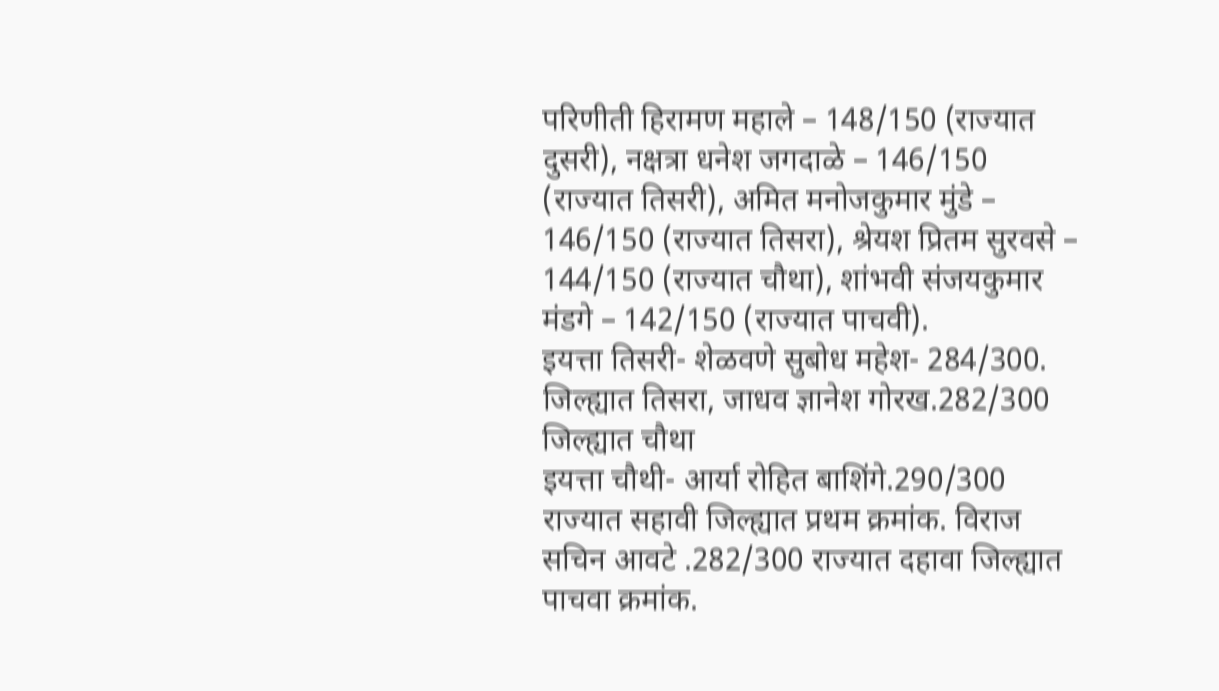परिणीती हिरामण महाले – 148/150 (राज्यात दुसरी), नक्षत्रा धनेश जगदाळे – 146/150 (राज्यात तिसरी), अमित मनोजकुमार मुंडे – 146/150 (राज्यात तिसरा), श्रेयश प्रितम सुरवसे – 144/150 (राज्यात चौथा), शांभवी संजयकुमार मंडगे – 142/150 (राज्यात पाचवी).
इयत्ता तिसरी- शेळवणे सुबोध महेश- 284/300. जिल्ह्यात तिसरा, जाधव ज्ञानेश गोरख.282/300 जिल्ह्यात चौथा
इयत्ता चौथी- आर्या रोहित बाशिंगे.290/300 राज्यात सहावी जिल्ह्यात प्रथम क्रमांक. विराज सचिन आवटे .282/300 राज्यात दहावा जिल्ह्यात पाचवा क्रमांक.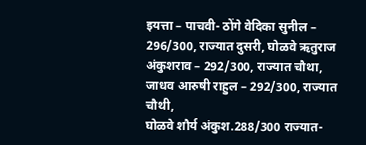इयत्ता – पाचवी- ठोंगे वेदिका सुनील – 296/300, राज्यात दुसरी, घोळवे ऋतुराज अंकुशराव – 292/300, राज्यात चौथा, जाधव आरुषी राहुल – 292/300, राज्यात चौथी,
घोळवे शौर्य अंकुश.288/300 राज्यात-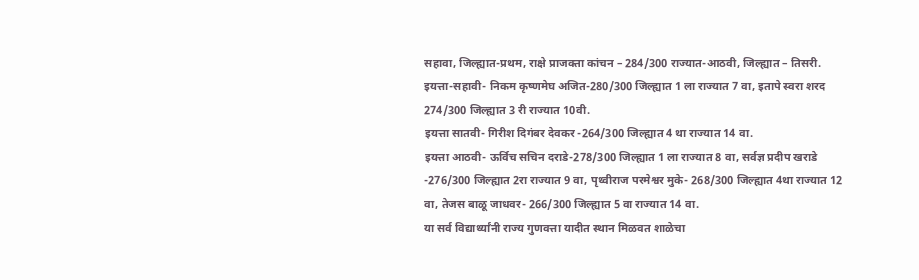सहावा, जिल्ह्यात-प्रथम, राक्षे प्राजक्ता कांचन – 284/300 राज्यात-आठवी, जिल्ह्यात – तिसरी.
इयत्ता-सहावी- निकम कृष्णमेघ अजित-280/300 जिल्ह्यात 1 ला राज्यात 7 वा, इतापे स्वरा शरद 274/300 जिल्ह्यात 3 री राज्यात 10वी.
इयत्ता सातवी- गिरीश दिगंबर देवकर -264/300 जिल्ह्यात 4 था राज्यात 14 वा.
इयत्ता आठवी- ऊर्विच सचिन दराडे-278/300 जिल्ह्यात 1 ला राज्यात 8 वा, सर्वज्ञ प्रदीप खराडे -276/300 जिल्ह्यात 2रा राज्यात 9 वा, पृथ्वीराज परमेश्वर मुके- 268/300 जिल्ह्यात 4था राज्यात 12 वा, तेजस बाळू जाधवर- 266/300 जिल्ह्यात 5 वा राज्यात 14 वा.
या सर्व विद्यार्थ्यांनी राज्य गुणवत्ता यादीत स्थान मिळवत शाळेचा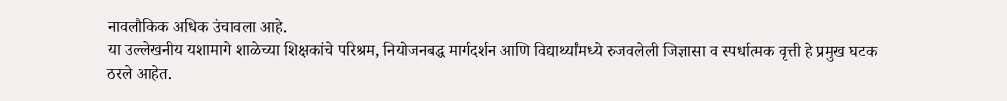नावलौकिक अधिक उंचावला आहे.
या उल्लेखनीय यशामागे शाळेच्या शिक्षकांचे परिश्रम, नियोजनबद्ध मार्गदर्शन आणि विद्यार्थ्यांमध्ये रुजवलेली जिज्ञासा व स्पर्धात्मक वृत्ती हे प्रमुख घटक ठरले आहेत.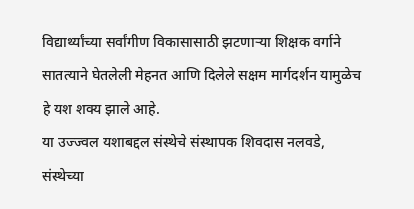विद्यार्थ्यांच्या सर्वांगीण विकासासाठी झटणाऱ्या शिक्षक वर्गाने सातत्याने घेतलेली मेहनत आणि दिलेले सक्षम मार्गदर्शन यामुळेच हे यश शक्य झाले आहे.
या उज्ज्वल यशाबद्दल संस्थेचे संस्थापक शिवदास नलवडे, संस्थेच्या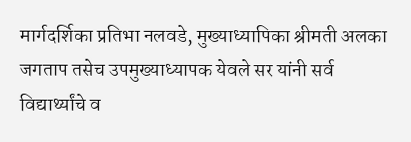मार्गदर्शिका प्रतिभा नलवडे, मुख्याध्यापिका श्रीमती अलका जगताप तसेच उपमुख्याध्यापक येवले सर यांनी सर्व विद्यार्थ्यांचे व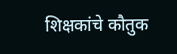शिक्षकांचे कौतुक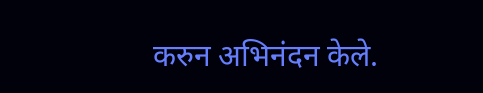करुन अभिनंदन केले.